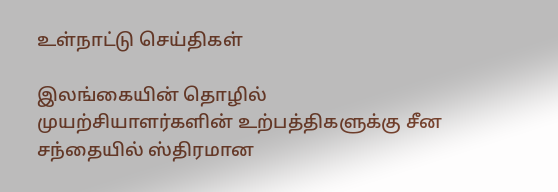உள்நாட்டு செய்திகள்

இலங்கையின் தொழில் முயற்சியாளர்களின் உற்பத்திகளுக்கு சீன சந்தையில் ஸ்திரமான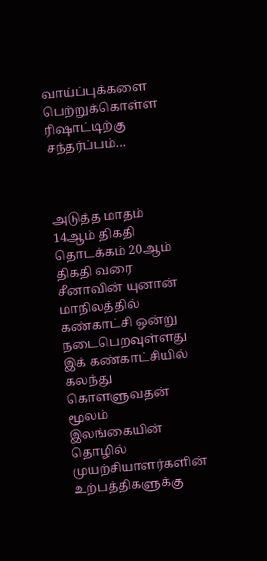வாய்ப்புக்களை பெற்றுக்கொள்ள ரிஷாட்டிற்கு சந்தர்ப்பம்…



அடுத்த மாதம் 14ஆம் திகதி தொடக்கம் 20ஆம் திகதி வரை சீனாவின் யுனான் மாநிலத்தில் கண்காட்சி ஒன்று நடைபெறவுள்ளது இக் கண்காட்சியில் கலந்து கொளளுவதன் மூலம் இலங்கையின் தொழில் முயற்சியாளர்களின் உற்பத்திகளுக்கு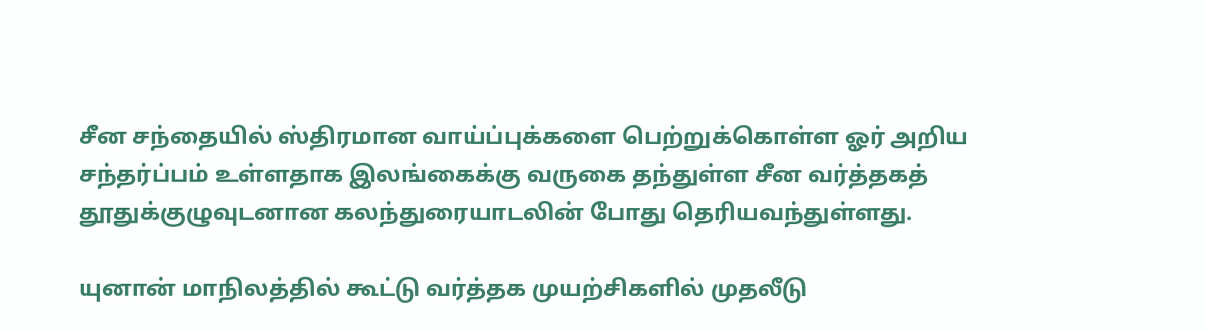சீன சந்தையில் ஸ்திரமான வாய்ப்புக்களை பெற்றுக்கொள்ள ஓர் அறிய சந்தர்ப்பம் உள்ளதாக இலங்கைக்கு வருகை தந்துள்ள சீன வர்த்தகத் தூதுக்குழுவுடனான கலந்துரையாடலின் போது தெரியவந்துள்ளது.

யுனான் மாநிலத்தில் கூட்டு வர்த்தக முயற்சிகளில் முதலீடு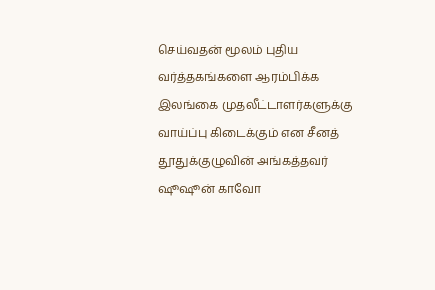செய்வதன் மூலம் புதிய வர்த்தகங்களை ஆரம்பிக்க இலங்கை முதலீட்டாளர்களுக்கு வாய்ப்பு கிடைக்கும் என சீனத் தூதுக்குழுவின் அங்கத்தவர் ஷூஷூன் காவோ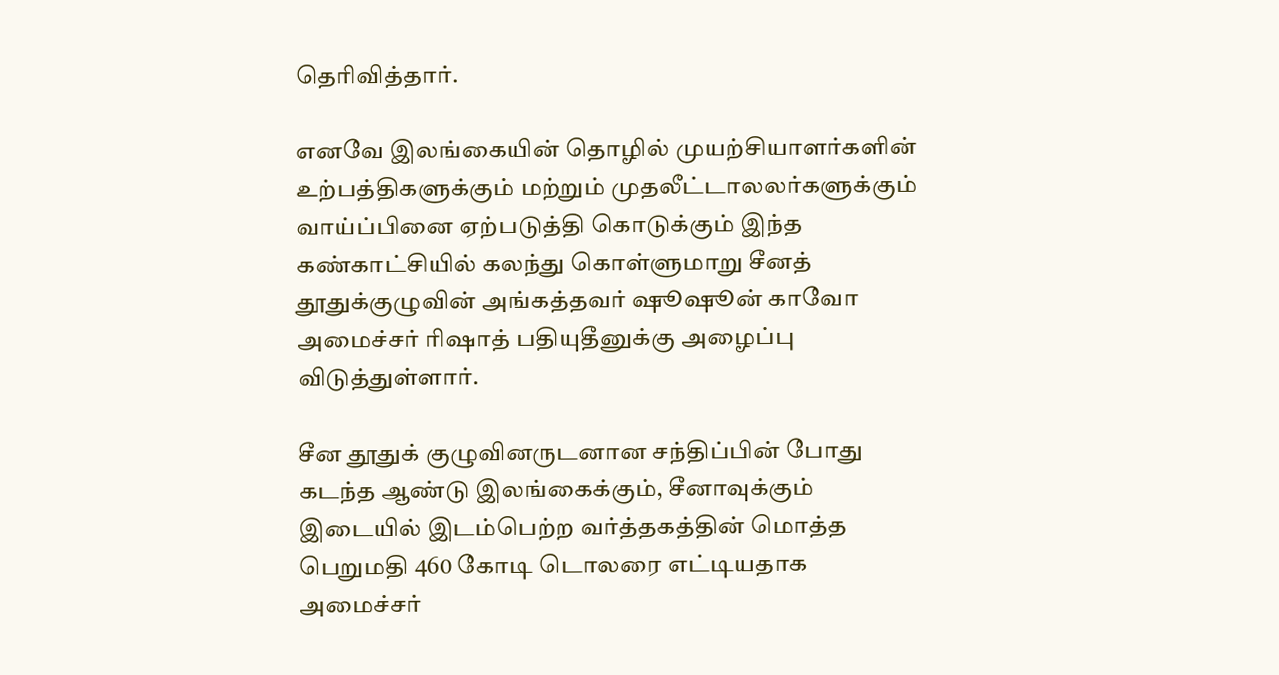தெரிவித்தார்.

எனவே இலங்கையின் தொழில் முயற்சியாளர்களின் உற்பத்திகளுக்கும் மற்றும் முதலீட்டாலலர்களுக்கும் வாய்ப்பினை ஏற்படுத்தி கொடுக்கும் இந்த கண்காட்சியில் கலந்து கொள்ளுமாறு சீனத் தூதுக்குழுவின் அங்கத்தவர் ஷூஷூன் காவோ அமைச்சர் ரிஷாத் பதியுதீனுக்கு அழைப்பு விடுத்துள்ளார்.

சீன தூதுக் குழுவினருடனான சந்திப்பின் போது கடந்த ஆண்டு இலங்கைக்கும், சீனாவுக்கும் இடையில் இடம்பெற்ற வர்த்தகத்தின் மொத்த பெறுமதி 460 கோடி டொலரை எட்டியதாக அமைச்சர்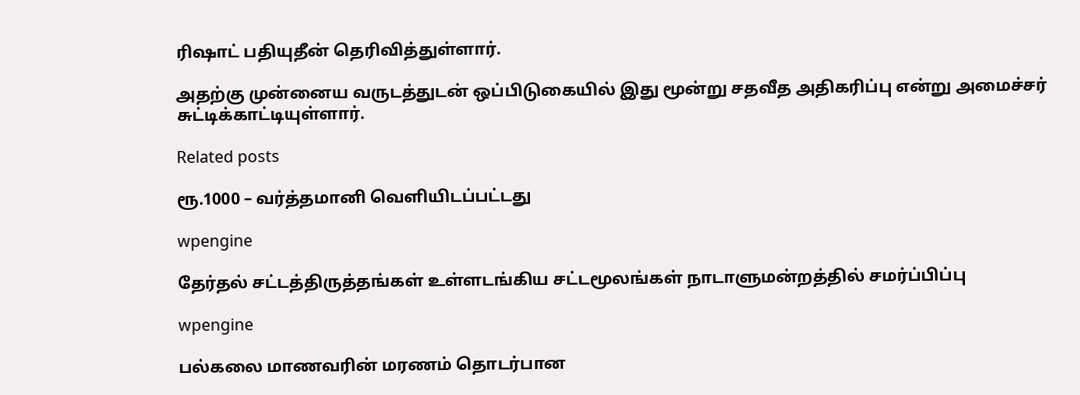ரிஷாட் பதியுதீன் தெரிவித்துள்ளார்.

அதற்கு முன்னைய வருடத்துடன் ஒப்பிடுகையில் இது மூன்று சதவீத அதிகரிப்பு என்று அமைச்சர் சுட்டிக்காட்டியுள்ளார்.

Related posts

ரூ.1000 – வர்த்தமானி வெளியிடப்பட்டது

wpengine

தேர்தல் சட்டத்திருத்தங்கள் உள்ளடங்கிய சட்டமூலங்கள் நாடாளுமன்றத்தில் சமர்ப்பிப்பு

wpengine

பல்கலை மாணவரின் மரணம் தொடர்பான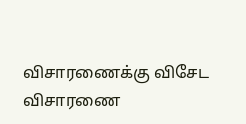விசாரணைக்கு விசேட விசாரணை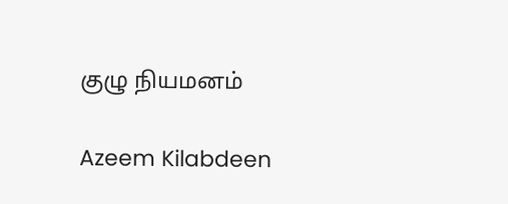குழு நியமனம்

Azeem Kilabdeen